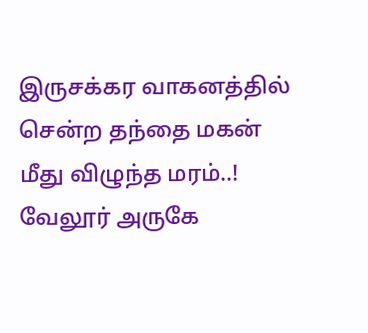இருசக்கர வாகனத்தில் சென்ற தந்தை மகன் மீது விழுந்த மரம்..!
வேலூர் அருகே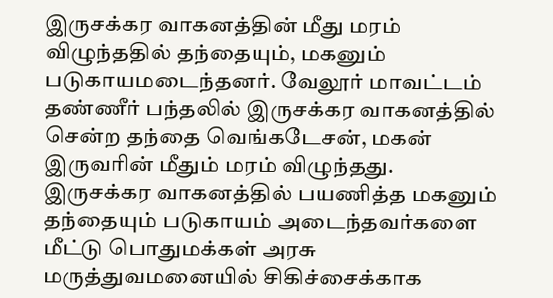இருசக்கர வாகனத்தின் மீது மரம் விழுந்ததில் தந்தையும், மகனும் படுகாயமடைந்தனர். வேலூர் மாவட்டம் தண்ணீர் பந்தலில் இருசக்கர வாகனத்தில் சென்ற தந்தை வெங்கடேசன், மகன் இருவரின் மீதும் மரம் விழுந்தது.
இருசக்கர வாகனத்தில் பயணித்த மகனும் தந்தையும் படுகாயம் அடைந்தவர்களை மீட்டு பொதுமக்கள் அரசு மருத்துவமனையில் சிகிச்சைக்காக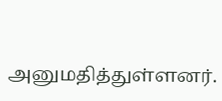அனுமதித்துள்ளனர்.